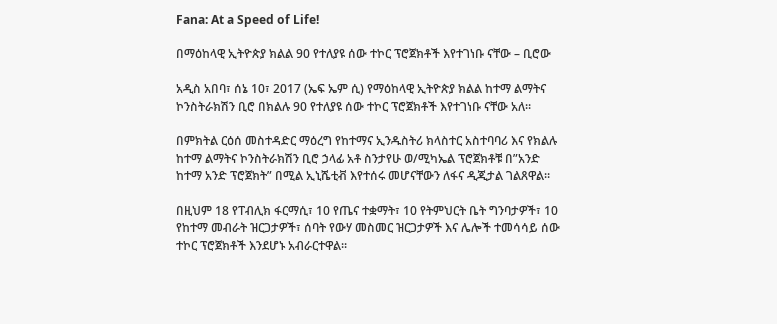Fana: At a Speed of Life!

በማዕከላዊ ኢትዮጵያ ክልል 90 የተለያዩ ሰው ተኮር ፕሮጀክቶች እየተገነቡ ናቸው – ቢሮው

አዲስ አበባ፣ ሰኔ 10፣ 2017 (ኤፍ ኤም ሲ) የማዕከላዊ ኢትዮጵያ ክልል ከተማ ልማትና ኮንስትራክሽን ቢሮ በክልሉ 90 የተለያዩ ሰው ተኮር ፕሮጀክቶች እየተገነቡ ናቸው አለ።

በምክትል ርዕሰ መስተዳድር ማዕረግ የከተማና ኢንዱስትሪ ክላስተር አስተባባሪ እና የክልሉ ከተማ ልማትና ኮንስትራክሽን ቢሮ ኃላፊ አቶ ስንታየሁ ወ/ሚካኤል ፕሮጀክቶቹ በ”አንድ ከተማ አንድ ፕሮጀክት” በሚል ኢኒሼቲቭ እየተሰሩ መሆናቸውን ለፋና ዲጂታል ገልጸዋል።

በዚህም 18 የፐብሊክ ፋርማሲ፣ 10 የጤና ተቋማት፣ 10 የትምህርት ቤት ግንባታዎች፣ 10 የከተማ መብራት ዝርጋታዎች፣ ሰባት የውሃ መስመር ዝርጋታዎች እና ሌሎች ተመሳሳይ ሰው ተኮር ፕሮጀክቶች እንደሆኑ አብራርተዋል፡፡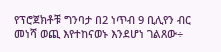የፕሮጀክቶቹ ግንባታ በ2 ነጥብ 9 ቢሊየን ብር መነሻ ወጪ እየተከናወኑ እንደሆነ ገልጸው÷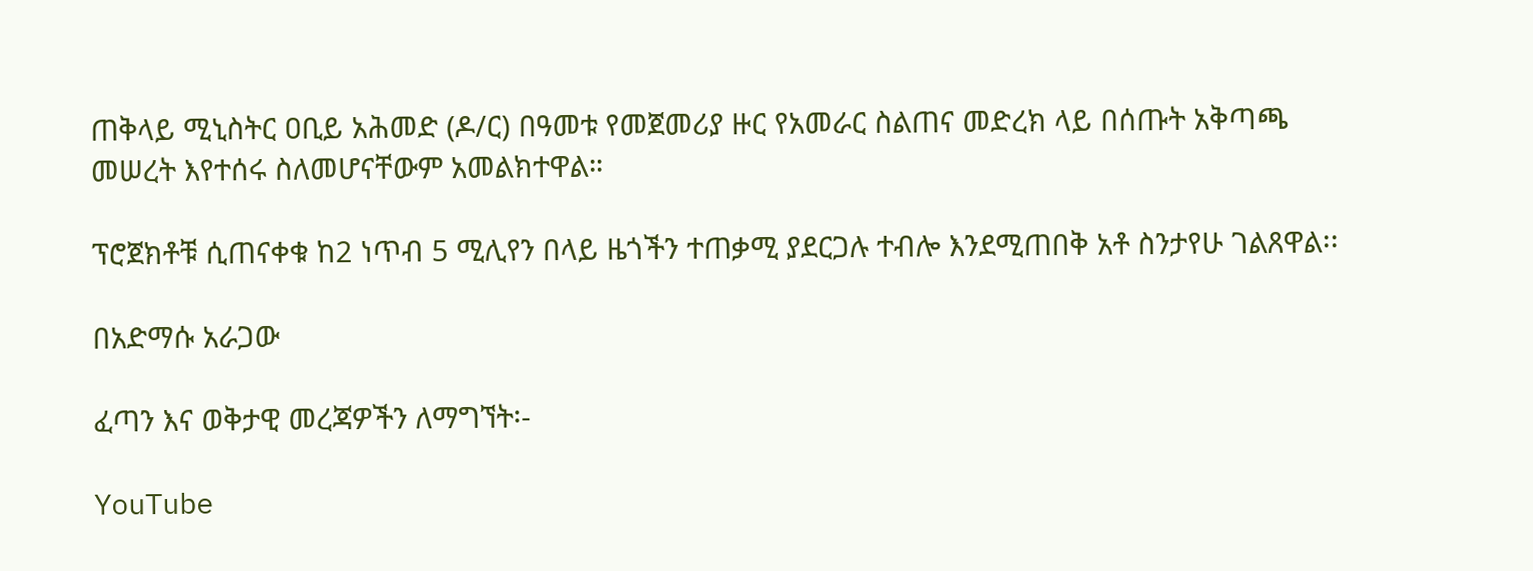ጠቅላይ ሚኒስትር ዐቢይ አሕመድ (ዶ/ር) በዓመቱ የመጀመሪያ ዙር የአመራር ስልጠና መድረክ ላይ በሰጡት አቅጣጫ መሠረት እየተሰሩ ስለመሆናቸውም አመልክተዋል።

ፕሮጀክቶቹ ሲጠናቀቁ ከ2 ነጥብ 5 ሚሊየን በላይ ዜጎችን ተጠቃሚ ያደርጋሉ ተብሎ እንደሚጠበቅ አቶ ስንታየሁ ገልጸዋል፡፡

በአድማሱ አራጋው

ፈጣን እና ወቅታዊ መረጃዎችን ለማግኘት፡-

YouTube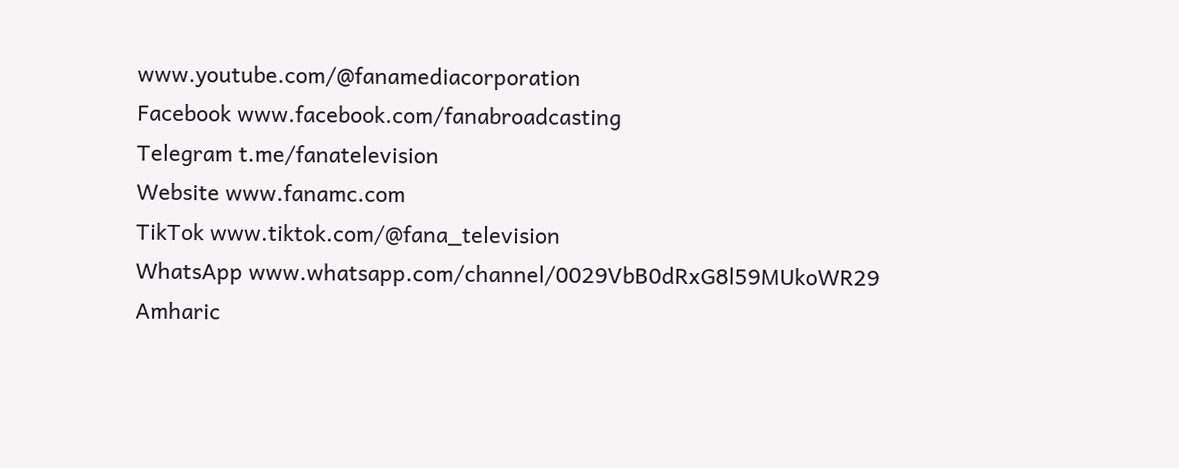www.youtube.com/@fanamediacorporation
Facebook www.facebook.com/fanabroadcasting
Telegram t.me/fanatelevision
Website www.fanamc.com
TikTok www.tiktok.com/@fana_television
WhatsApp www.whatsapp.com/channel/0029VbB0dRxG8l59MUkoWR29
Amharic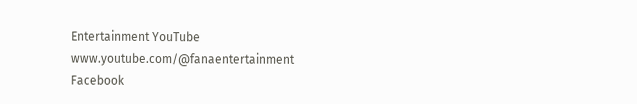Entertainment YouTube www.youtube.com/@fanaentertainment
Facebook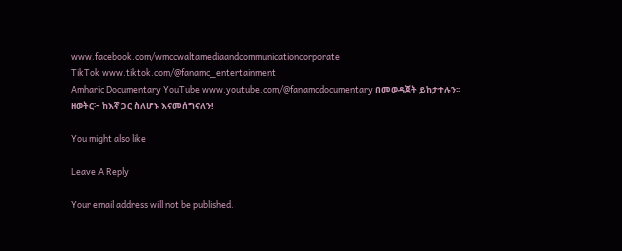www.facebook.com/wmccwaltamediaandcommunicationcorporate
TikTok www.tiktok.com/@fanamc_entertainment
Amharic Documentary YouTube www.youtube.com/@fanamcdocumentary በመወዳጀት ይከታተሉን፡፡
ዘወትር፦ ከእኛ ጋር ስለሆኑ እናመሰግናለን!

You might also like

Leave A Reply

Your email address will not be published.